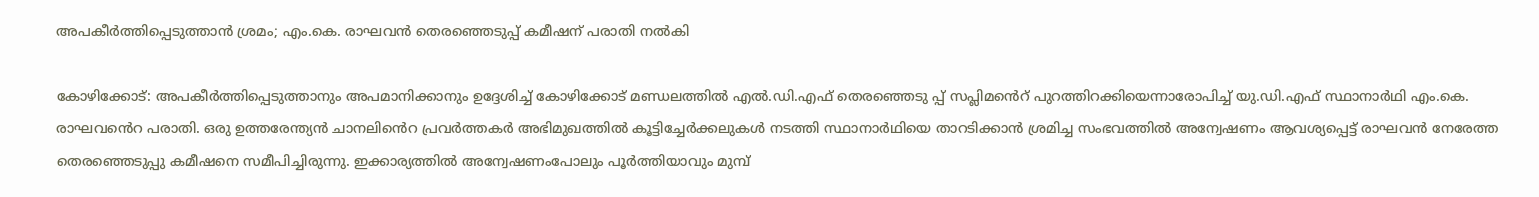അപകീര്‍ത്തിപ്പെടുത്താന്‍ ശ്രമം; എം.കെ. രാഘവൻ തെരഞ്ഞെടുപ്പ് കമീഷന് പരാതി നൽകി

കോഴിക്കോട്: അപകീര്‍ത്തിപ്പെടുത്താനും അപമാനിക്കാനും ഉദ്ദേശിച്ച് കോഴിക്കോട് മണ്ഡലത്തിൽ എൽ.ഡി.എഫ് തെരഞ്ഞെടു പ്പ് സപ്ലിമൻെറ് പുറത്തിറക്കിയെന്നാരോപിച്ച് യു.ഡി.എഫ് സ്ഥാനാര്‍ഥി എം.കെ. രാഘവൻെറ പരാതി. ഒരു ഉത്തരേന്ത്യന്‍ ചാനലിൻെറ പ്രവര്‍ത്തകര്‍ അഭിമുഖത്തില്‍ കൂട്ടിച്ചേര്‍ക്കലുകള്‍ നടത്തി സ്ഥാനാര്‍ഥിയെ താറടിക്കാന്‍ ശ്രമിച്ച സംഭവത്തില്‍ അന്വേഷണം ആവശ്യപ്പെട്ട് രാഘവന്‍ നേരേത്ത തെരഞ്ഞെടുപ്പു കമീഷനെ സമീപിച്ചിരുന്നു. ഇക്കാര്യത്തില്‍ അന്വേഷണംപോലും പൂര്‍ത്തിയാവും മുമ്പ്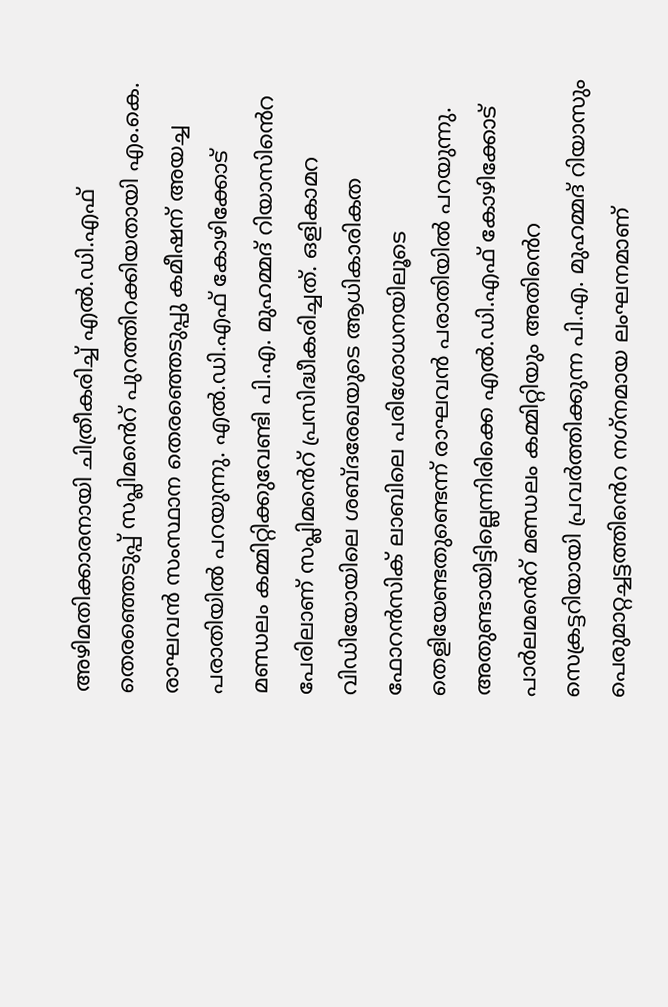അഴിമതിക്കാരനായി ചിത്രീകരിച്ച് എൽ.ഡി.എഫ് തെരഞ്ഞെടുപ്പ് സപ്ലിമൻെറ് പുറത്തിറക്കിയതായി എം.കെ. രാഘവന്‍ സംസ്ഥാന തെരഞ്ഞെടുപ്പു കമീഷന് അയച്ച പരാതിയില്‍ പറയുന്നു. എൽ.ഡി.എഫ് കോഴിക്കോട് മണ്ഡലം കമ്മിറ്റിക്കുവേണ്ടി പി.എ. മുഹമ്മദ് റിയാസിൻെറ പേരിലാണ് സപ്ലിമൻെറ് പ്രസിദ്ധീകരിച്ചത്. ഒളികാമറ വിഡിയോയിലെ ശബ്ദരേഖയുടെ ആധികാരികത ഫോറന്‍സിക് ലാബിലെ പരിശോധനയിലൂടെ തെളിയേണ്ടതുണ്ടെന്ന് രാഘവൻ പരാതിയിൽ പറയുന്നു. അതുണ്ടായിട്ടില്ലെന്നിരിക്കെ എൽ.ഡി.എഫ് കോഴിക്കോട് പാര്‍ലമൻെറ് മണ്ഡലം കമ്മിറ്റിയും അതിൻെറ സെക്രട്ടറിയായി പ്രവര്‍ത്തിക്കുന്ന പി.എ. മുഹമ്മദ് റിയാസും പെരുമാറ്റച്ചട്ടത്തിൻെറ നഗ്‌നമായ ലംഘനമാണ്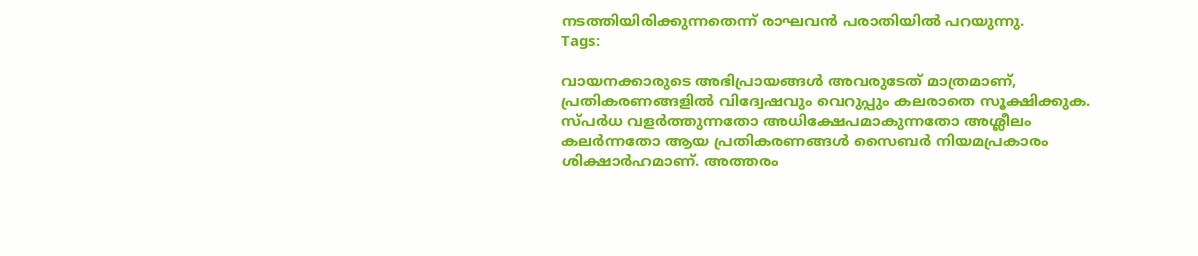നടത്തിയിരിക്കുന്നതെന്ന് രാഘവൻ പരാതിയിൽ പറയുന്നു.
Tags:

വായനക്കാരുടെ അഭിപ്രായങ്ങള്‍ അവരുടേത് മാത്രമാണ്, പ്രതികരണങ്ങളിൽ വിദ്വേഷവും വെറുപ്പും കലരാതെ സൂക്ഷിക്കുക. സ്പർധ വളർത്തുന്നതോ അധിക്ഷേപമാകുന്നതോ അശ്ലീലം കലർന്നതോ ആയ പ്രതികരണങ്ങൾ സൈബർ നിയമപ്രകാരം ശിക്ഷാർഹമാണ്. അത്തരം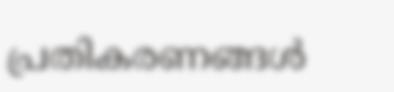പ്രതികരണങ്ങൾ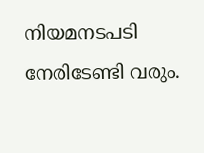നിയമനടപടി നേരിടേണ്ടി വരും.